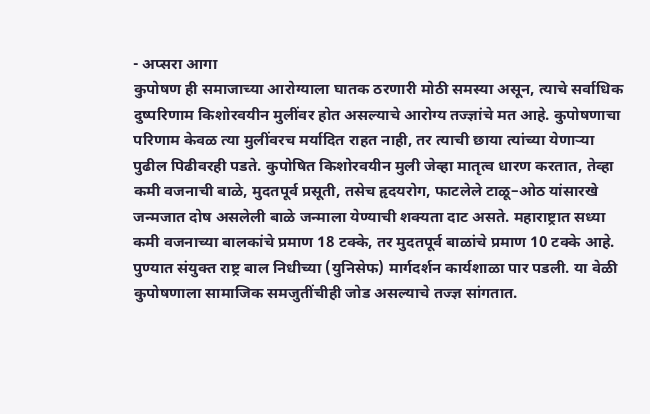- अप्सरा आगा
कुपोषण ही समाजाच्या आरोग्याला घातक ठरणारी मोठी समस्या असून, त्याचे सर्वाधिक दुष्परिणाम किशोरवयीन मुलींवर होत असल्याचे आरोग्य तज्ज्ञांचे मत आहे. कुपोषणाचा परिणाम केवळ त्या मुलींवरच मर्यादित राहत नाही, तर त्याची छाया त्यांच्या येणाऱ्या पुढील पिढीवरही पडते. कुपोषित किशोरवयीन मुली जेव्हा मातृत्व धारण करतात, तेव्हा कमी वजनाची बाळे, मुदतपूर्व प्रसूती, तसेच हृदयरोग, फाटलेले टाळू–ओठ यांसारखे जन्मजात दोष असलेली बाळे जन्माला येण्याची शक्यता दाट असते. महाराष्ट्रात सध्या कमी वजनाच्या बालकांचे प्रमाण 18 टक्के, तर मुदतपूर्व बाळांचे प्रमाण 10 टक्के आहे.
पुण्यात संयुक्त राष्ट्र बाल निधीच्या (युनिसेफ) मार्गदर्शन कार्यशाळा पार पडली. या वेळी कुपोषणाला सामाजिक समजुतींचीही जोड असल्याचे तज्ज्ञ सांगतात.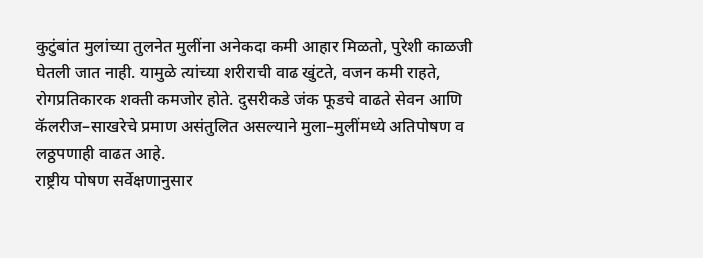कुटुंबांत मुलांच्या तुलनेत मुलींना अनेकदा कमी आहार मिळतो, पुरेशी काळजी घेतली जात नाही. यामुळे त्यांच्या शरीराची वाढ खुंटते, वजन कमी राहते, रोगप्रतिकारक शक्ती कमजोर होते. दुसरीकडे जंक फूडचे वाढते सेवन आणि कॅलरीज–साखरेचे प्रमाण असंतुलित असल्याने मुला–मुलींमध्ये अतिपोषण व लठ्ठपणाही वाढत आहे.
राष्ट्रीय पोषण सर्वेक्षणानुसार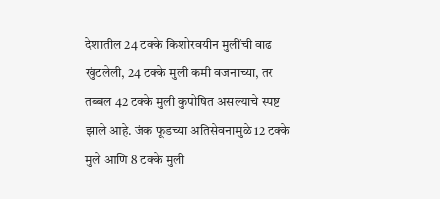देशातील 24 टक्के किशोरवयीन मुलींची वाढ खुंटलेली, 24 टक्के मुली कमी वजनाच्या, तर तब्बल 42 टक्के मुली कुपोषित असल्याचे स्पष्ट झाले आहे. जंक फूडच्या अतिसेवनामुळे 12 टक्के मुले आणि 8 टक्के मुली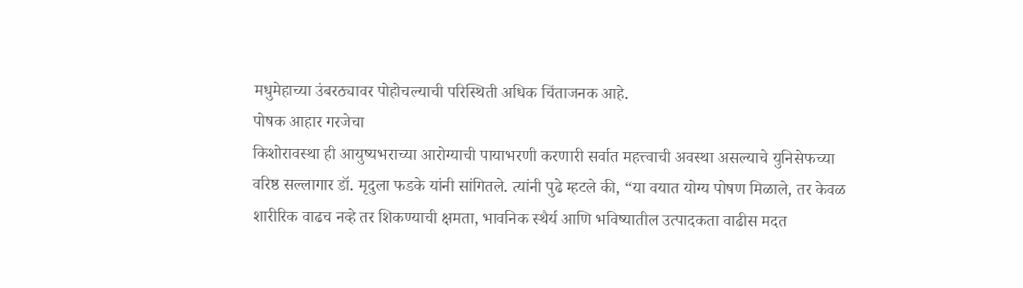मधुमेहाच्या उंबरठ्यावर पोहोचल्याची परिस्थिती अधिक चिंताजनक आहे.
पोषक आहार गरजेचा
किशोरावस्था ही आयुष्यभराच्या आरोग्याची पायाभरणी करणारी सर्वात महत्त्वाची अवस्था असल्याचे युनिसेफच्या वरिष्ठ सल्लागार डॉ. मृदुला फडके यांनी सांगितले. त्यांनी पुढे म्हटले की, “या वयात योग्य पोषण मिळाले, तर केवळ शारीरिक वाढच नव्हे तर शिकण्याची क्षमता, भावनिक स्थैर्य आणि भविष्यातील उत्पादकता वाढीस मदत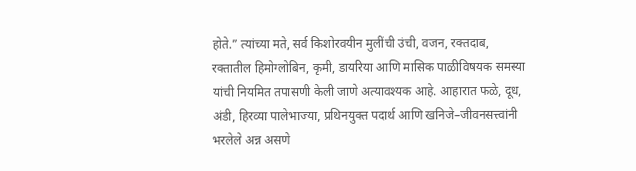होते.” त्यांच्या मते, सर्व किशोरवयीन मुलींची उंची, वजन, रक्तदाब, रक्तातील हिमोग्लोबिन, कृमी, डायरिया आणि मासिक पाळीविषयक समस्या यांची नियमित तपासणी केली जाणे अत्यावश्यक आहे. आहारात फळे, दूध, अंडी, हिरव्या पालेभाज्या, प्रथिनयुक्त पदार्थ आणि खनिजे–जीवनसत्त्वांनी भरलेले अन्न असणे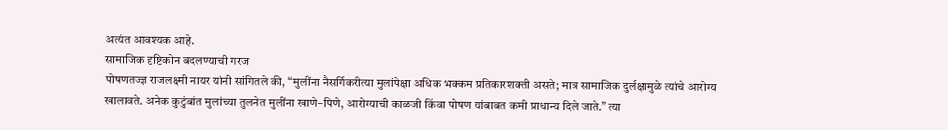अत्यंत आवश्यक आहे.
सामाजिक दृष्टिकोन बदलण्याची गरज
पोषणतज्ज्ञ राजलक्ष्मी नायर यांनी सांगितले की, “मुलींना नैसर्गिकरीत्या मुलांपेक्षा अधिक भक्कम प्रतिकारशक्ती असते; मात्र सामाजिक दुर्लक्षामुळे त्यांचे आरोग्य खालावते. अनेक कुटुंबांत मुलांच्या तुलनेत मुलींना खाणे–पिणे, आरोग्याची काळजी किंवा पोषण यांबाबत कमी प्राधान्य दिले जाते.” त्या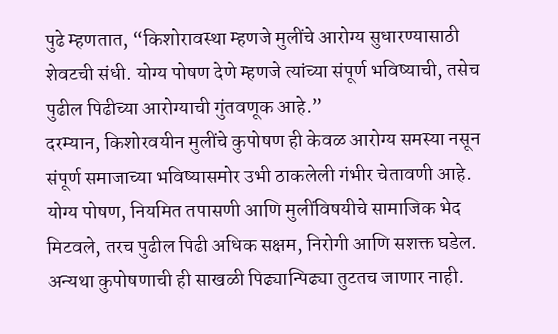पुढे म्हणतात, “किशोरावस्था म्हणजे मुलींचे आरोग्य सुधारण्यासाठी शेवटची संधी. योग्य पोषण देणे म्हणजे त्यांच्या संपूर्ण भविष्याची, तसेच पुढील पिढीच्या आरोग्याची गुंतवणूक आहे.”
दरम्यान, किशोरवयीन मुलींचे कुपोषण ही केवळ आरोग्य समस्या नसून संपूर्ण समाजाच्या भविष्यासमोर उभी ठाकलेली गंभीर चेतावणी आहे. योग्य पोषण, नियमित तपासणी आणि मुलींविषयीचे सामाजिक भेद मिटवले, तरच पुढील पिढी अधिक सक्षम, निरोगी आणि सशक्त घडेल. अन्यथा कुपोषणाची ही साखळी पिढ्यान्पिढ्या तुटतच जाणार नाही.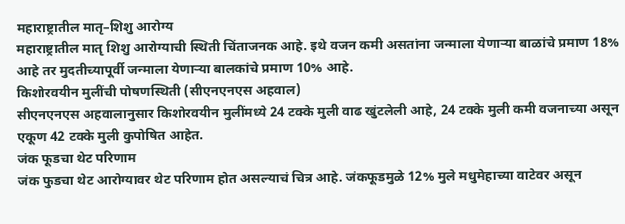महाराष्ट्रातील मातृ–शिशु आरोग्य
महाराष्ट्रातील मातृ शिशु आरोग्याची स्थिती चिंताजनक आहे. इथे वजन कमी असतांना जन्माला येणाऱ्या बाळांचे प्रमाण 18% आहे तर मुदतीच्यापूर्वी जन्माला येणाऱ्या बालकांचे प्रमाण 10% आहे.
किशोरवयीन मुलींची पोषणस्थिती (सीएनएनएस अहवाल)
सीएनएनएस अहवालानुसार किशोरवयीन मुलींमध्ये 24 टक्के मुली वाढ खुंटलेली आहे, 24 टक्के मुली कमी वजनाच्या असून एकूण 42 टक्के मुली कुपोषित आहेत.
जंक फूडचा थेट परिणाम
जंक फुडचा थेट आरोग्यावर थेट परिणाम होत असल्याचं चित्र आहे. जंकफूडमुळे 12% मुले मधुमेहाच्या वाटेवर असून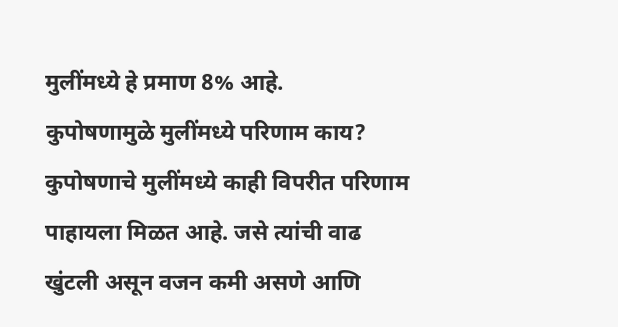मुलींमध्ये हे प्रमाण 8% आहे.
कुपोषणामुळे मुलींमध्ये परिणाम काय?
कुपोषणाचे मुलींमध्ये काही विपरीत परिणाम पाहायला मिळत आहे. जसे त्यांची वाढ खुंटली असून वजन कमी असणे आणि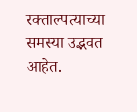रक्ताल्पत्याच्या समस्या उद्भवत आहेत.